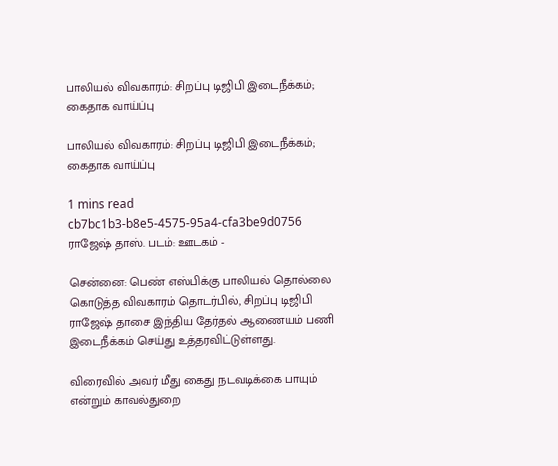பாலியல் விவகாரம்: சிறப்பு டிஜிபி இடைநீக்கம்; கைதாக வாய்ப்பு

பாலியல் விவகாரம்: சிறப்பு டிஜிபி இடைநீக்கம்; கைதாக வாய்ப்பு

1 mins read
cb7bc1b3-b8e5-4575-95a4-cfa3be9d0756
ராஜேஷ் தாஸ். படம்: ஊடகம் -

சென்னை: பெண் எஸ்பிக்கு பாலியல் தொல்லை கொடுத்த விவகாரம் தொடர்பில், சிறப்பு டிஜிபி ராஜேஷ் தாசை இந்திய தேர்தல் ஆணையம் பணி இடைநீக்கம் செய்து உத்தரவிட்டுள்ளது.

விரைவில் அவர் மீது கைது நடவடிக்கை பாயும் என்றும் காவல்துறை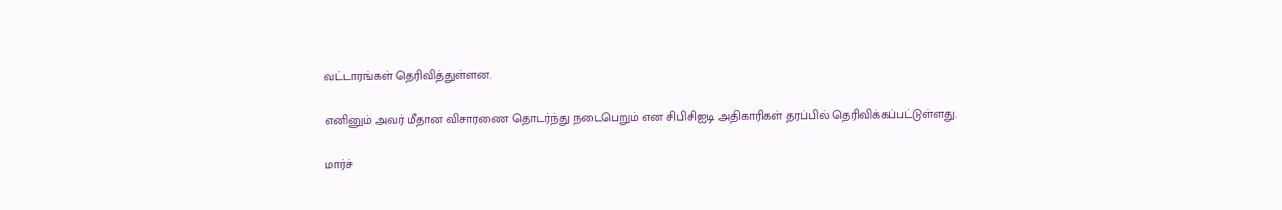வட்டாரங்கள் தெரிவித்துள்ளன.

எனினும் அவர் மீதான விசாரணை தொடர்ந்து நடைபெறும் என சிபிசிஐடி அதிகாரிகள் தரப்பில் தெரிவிக்கப்பட்டுள்ளது.

மார்ச்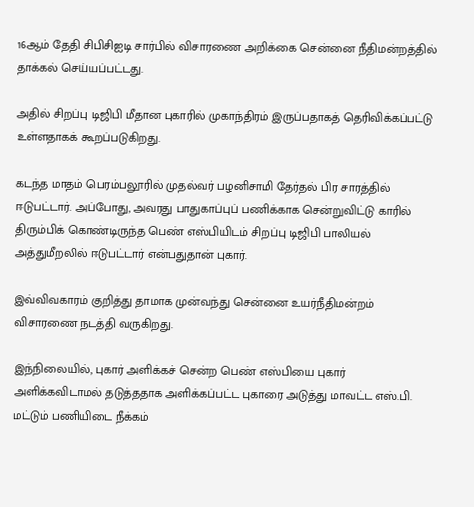16ஆம் தேதி சிபிசிஐடி சார்பில் விசாரணை அறிக்கை சென்னை நீதிமன்றத்தில் தாக்கல் செய்யப்பட்டது.

அதில் சிறப்பு டிஜிபி மீதான புகாரில் முகாந்திரம் இருப்பதாகத் தெரிவிக்கப்பட்டு உள்ளதாகக் கூறப்படுகிறது.

கடந்த மாதம் பெரம்பலூரில் முதல்வர் பழனிசாமி தேர்தல் பிர சாரத்தில் ஈடுபட்டார். அப்போது, அவரது பாதுகாப்புப் பணிக்காக சென்றுவிட்டு காரில் திரும்பிக் கொண்டிருந்த பெண் எஸ்பியிடம் சிறப்பு டிஜிபி பாலியல் அத்துமீறலில் ஈடுபட்டார் என்பதுதான் புகார்.

இவ்விவகாரம் குறித்து தாமாக முன்வந்து சென்னை உயர்நீதிமன்றம் விசாரணை நடத்தி வருகிறது.

இந்நிலையில், புகார் அளிக்கச் சென்ற பெண் எஸ்பியை புகார் அளிக்கவிடாமல் தடுத்ததாக அளிக்கப்பட்ட புகாரை அடுத்து மாவட்ட எஸ்.பி. மட்டும் பணியிடை நீக்கம்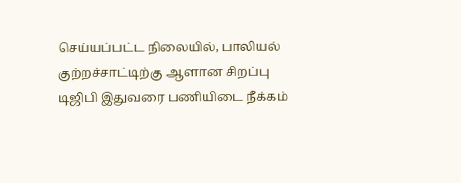செய்யப்பட்ட நிலையில், பாலியல் குற்றச்சாட்டிற்கு ஆளான சிறப்பு டிஜிபி இதுவரை பணியிடை நீக்கம்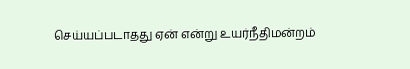செய்யப்படாதது ஏன் என்று உயர்நீதிமன்றம்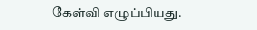கேள்வி எழுப்பியது.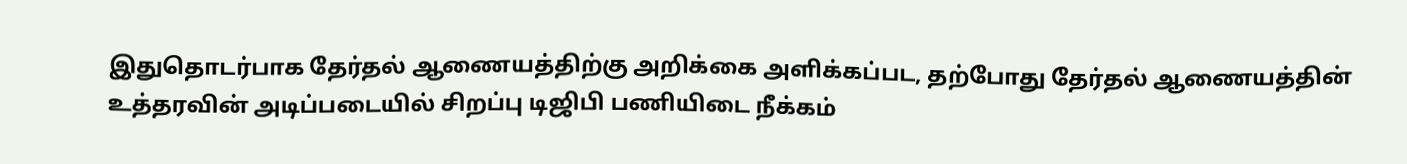இதுதொடர்பாக தேர்தல் ஆணையத்திற்கு அறிக்கை அளிக்கப்பட, தற்போது தேர்தல் ஆணையத்தின் உத்தரவின் அடிப்படையில் சிறப்பு டிஜிபி பணியிடை நீக்கம்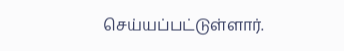செய்யப்பட்டுள்ளார்.